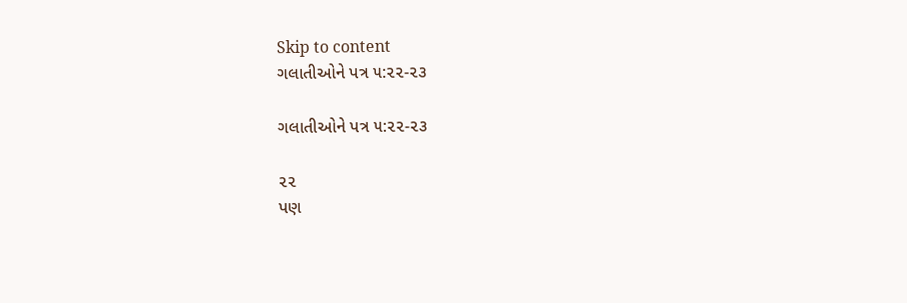Skip to content
ગલાતીઓને પત્ર ૫:૨૨-૨૩

ગલાતીઓને પત્ર ૫:૨૨-૨૩

૨૨
પણ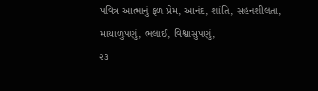પવિત્ર આત્માનું ફળ પ્રેમ, આનંદ, શાંતિ, સહનશીલતા, માયાળુપણું, ભલાઈ, વિશ્વાસુપણું,
૨૩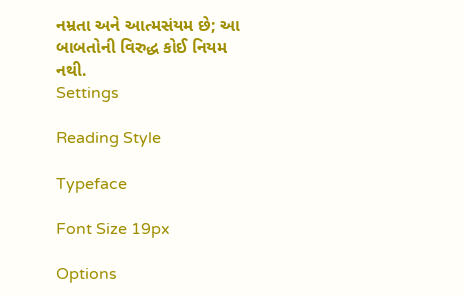નમ્રતા અને આત્મસંયમ છે; આ બાબતોની વિરુદ્ધ કોઈ નિયમ નથી.
Settings

Reading Style

Typeface

Font Size 19px

Options